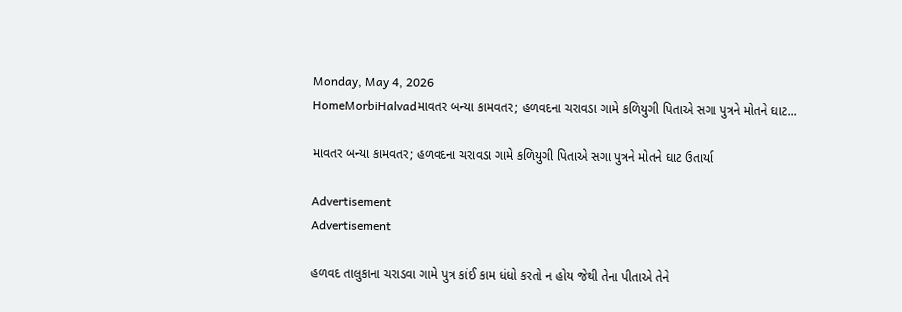Monday, May 4, 2026
HomeMorbiHalvadમાવતર બન્યા કામવતર; હળવદના ચરાવડા ગામે કળિયુગી પિતાએ સગા પુત્રને મોતને ઘાટ...

માવતર બન્યા કામવતર; હળવદના ચરાવડા ગામે કળિયુગી પિતાએ સગા પુત્રને મોતને ઘાટ ઉતાર્યા

Advertisement
Advertisement

હળવદ તાલુકાના ચરાડવા ગામે પુત્ર કાંઈ કામ ધંધો કરતો ન હોય જેથી તેના પીતાએ તેને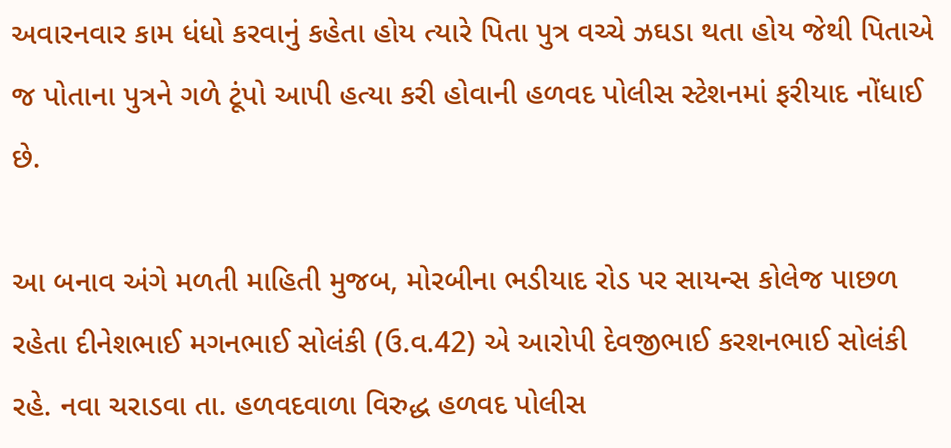અવારનવાર કામ ધંધો કરવાનું કહેતા હોય ત્યારે પિતા પુત્ર વચ્ચે ઝઘડા થતા હોય જેથી પિતાએ જ પોતાના પુત્રને ગળે ટૂંપો આપી હત્યા કરી હોવાની હળવદ પોલીસ સ્ટેશનમાં ફરીયાદ નોંધાઈ છે.

આ બનાવ અંગે મળતી માહિતી મુજબ, મોરબીના ભડીયાદ રોડ પર સાયન્સ કોલેજ પાછળ રહેતા દીનેશભાઈ મગનભાઈ સોલંકી (ઉ.વ.42) એ આરોપી દેવજીભાઈ કરશનભાઈ સોલંકી રહે. નવા ચરાડવા તા. હળવદવાળા વિરુદ્ધ હળવદ પોલીસ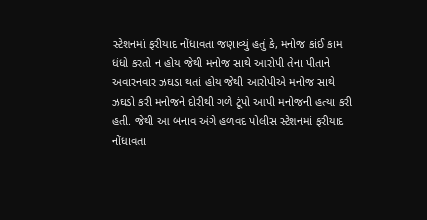સ્ટેશનમાં ફરીયાદ નોંધાવતા જણાવ્યું હતું કે, મનોજ કાંઈ કામ ધંધો કરતો ન હોય જેથી મનોજ સાથે આરોપી તેના પીતાને અવારનવાર ઝઘડા થતાં હોય જેથી આરોપીએ મનોજ સાથે ઝઘડો કરી મનોજને દોરીથી ગળે ટૂંપો આપી મનોજની હત્યા કરી હતી. જેથી આ બનાવ અંગે હળવદ પોલીસ સ્ટેશનમાં ફરીયાદ નોંધાવતા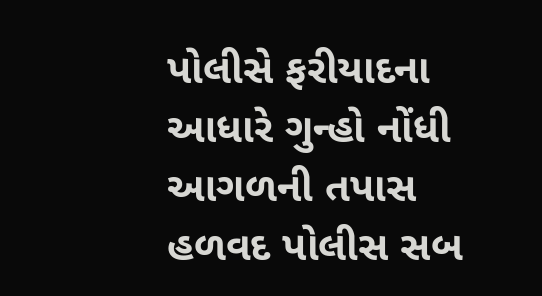પોલીસે ફરીયાદના આધારે ગુન્હો નોંધી આગળની તપાસ હળવદ પોલીસ સબ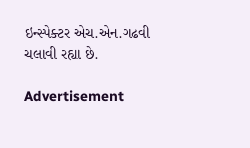ઇન્સ્પેક્ટર એચ.એન.ગઢવી ચલાવી રહ્યા છે.

Advertisement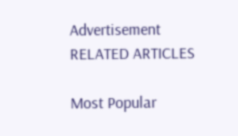Advertisement
RELATED ARTICLES

Most Popular